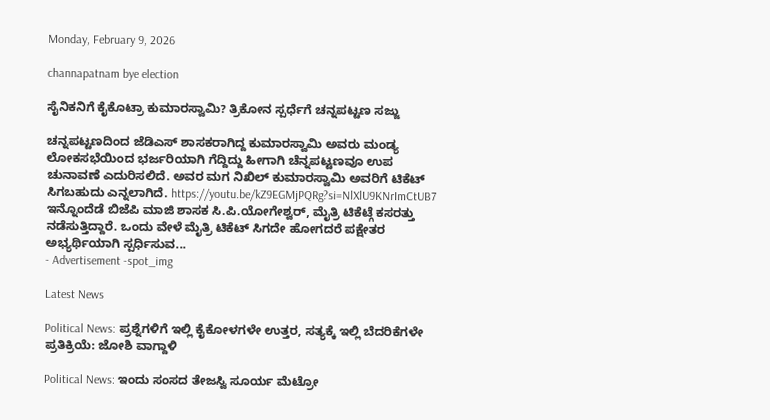Monday, February 9, 2026

channapatnam bye election

ಸೈನಿಕನಿಗೆ ಕೈಕೊಟ್ರಾ ಕುಮಾರಸ್ವಾಮಿ? ತ್ರಿಕೋನ ಸ್ಪರ್ಧೆಗೆ ಚನ್ನಪಟ್ಟಣ ಸಜ್ಜು

ಚನ್ನಪಟ್ಟಣದಿಂದ ಜೆಡಿಎಸ್ ಶಾಸಕರಾಗಿದ್ದ ಕುಮಾರಸ್ವಾಮಿ ಅವರು ಮಂಡ್ಯ ಲೋಕಸಭೆಯಿಂದ ಭರ್ಜರಿಯಾಗಿ ಗೆದ್ದಿದ್ದು ಹೀಗಾಗಿ ಚೆನ್ನಪಟ್ಟಣವೂ ಉಪ ಚುನಾವಣೆ ಎದುರಿಸಲಿದೆ. ಅವರ ಮಗ ನಿಖಿಲ್ ಕುಮಾರಸ್ವಾಮಿ ಅವರಿಗೆ ಟಿಕೆಟ್ ಸಿಗಬಹುದು ಎನ್ನಲಾಗಿದೆ. https://youtu.be/kZ9EGMjPQRg?si=NlXlU9KNrImCtUB7 ಇನ್ನೊಂದೆಡೆ ಬಿಜೆಪಿ ಮಾಜಿ ಶಾಸಕ ಸಿ.ಪಿ.ಯೋಗೇಶ್ವರ್, ಮೈತ್ರಿ ಟಿಕೆಟ್ಗೆ ಕಸರತ್ತು ನಡೆಸುತ್ತಿದ್ದಾರೆ. ಒಂದು ವೇಳೆ ಮೈತ್ರಿ ಟಿಕೆಟ್ ಸಿಗದೇ ಹೋಗದರೆ ಪಕ್ಷೇತರ ಅಭ್ಯರ್ಥಿಯಾಗಿ ಸ್ಪರ್ಧಿಸುವ...
- Advertisement -spot_img

Latest News

Political News: ಪ್ರಶ್ನೆಗಳಿಗೆ ಇಲ್ಲಿ ಕೈಕೋಳಗಳೇ ಉತ್ತರ, ಸತ್ಯಕ್ಕೆ ಇಲ್ಲಿ ಬೆದರಿಕೆಗಳೇ ಪ್ರತಿಕ್ರಿಯೆ: ಜೋಶಿ ವಾಗ್ದಾಳಿ

Political News: ಇಂದು ಸಂಸದ ತೇಜಸ್ವಿ ಸೂರ್ಯ ಮೆಟ್ರೋ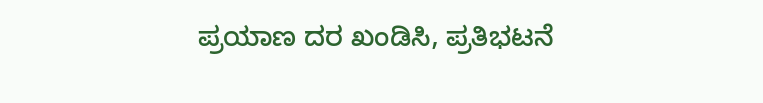ಪ್ರಯಾಣ ದರ ಖಂಡಿಸಿ, ಪ್ರತಿಭಟನೆ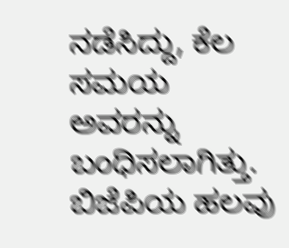ನಡೆಸಿದ್ದು, ಕೆಲ ಸಮಯ ಅವರನ್ನು ಬಂಧಿಸಲಾಗಿತ್ತು. ಬಿಜೆಪಿಯ ಹಲವು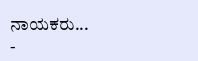ನಾಯಕರು...
-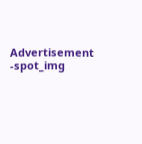Advertisement -spot_img